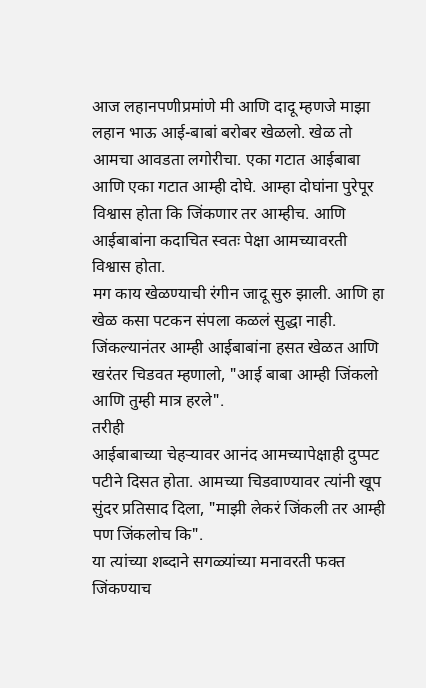आज लहानपणीप्रमांणे मी आणि दादू म्हणजे माझा लहान भाऊ आई-बाबां बरोबर खेळलो. खेळ तो आमचा आवडता लगोरीचा. एका गटात आईबाबा आणि एका गटात आम्ही दोघे. आम्हा दोघांना पुरेपूर विश्वास होता कि जिंकणार तर आम्हीच. आणि आईबाबांना कदाचित स्वतः पेक्षा आमच्यावरती विश्वास होता.
मग काय खेळण्याची रंगीन जादू सुरु झाली. आणि हा खेळ कसा पटकन संपला कळलं सुद्धा नाही. जिंकल्यानंतर आम्ही आईबाबांना हसत खेळत आणि खरंतर चिडवत म्हणालो, "आई बाबा आम्ही जिंकलो आणि तुम्ही मात्र हरले".
तरीही
आईबाबाच्या चेहऱ्यावर आनंद आमच्यापेक्षाही दुप्पट पटीने दिसत होता. आमच्या चिडवाण्यावर त्यांनी खूप सुंदर प्रतिसाद दिला, "माझी लेकरं जिंकली तर आम्ही पण जिंकलोच कि".
या त्यांच्या शब्दाने सगळ्यांच्या मनावरती फक्त जिंकण्याच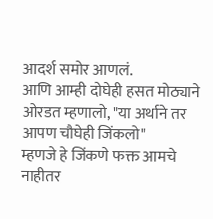आदर्श समोर आणलं.
आणि आम्ही दोघेही हसत मोठ्याने ओरडत म्हणालो, "या अर्थाने तर आपण चौघेही जिंकलो"
म्हणजे हे जिंकणे फक्त आमचे नाहीतर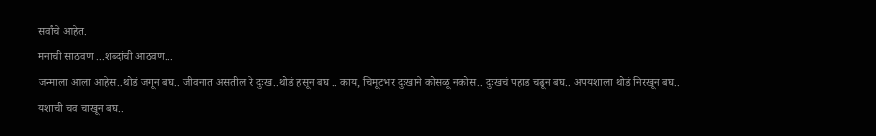सर्वांचे आहेत.
मनाची साठवण ...शब्दांची आठवण...
जन्माला आला आहेस..थोडं जगून बघ.. जीवनात असतील रे दुःख..थोडं हसून बघ .. काय, चिमूटभर दुःखाने कोसळू नकोस.. दुःखचं पहाड चढून बघ.. अपयशाला थोडं निरखून बघ.. यशाची चव चाखून बघ..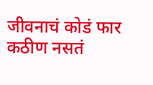जीवनाचं कोडं फार कठीण नसतं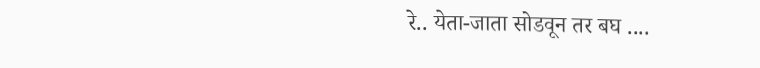रे.. येता-जाता सोडवून तर बघ ....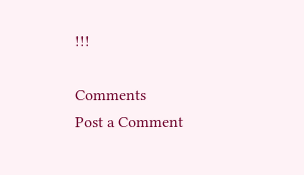!!!

Comments
Post a Comment